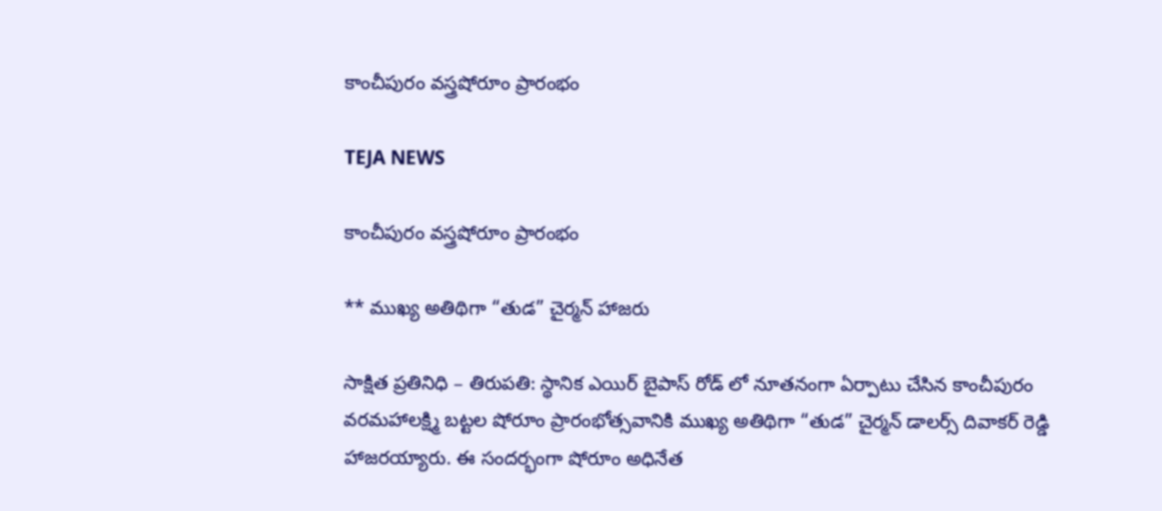కాంచీపురం వస్త్రషోరూం ప్రారంభం

TEJA NEWS

కాంచీపురం వస్త్రషోరూం ప్రారంభం

** ముఖ్య అతిథిగా “తుడ” చైర్మన్ హాజరు

సాక్షిత ప్రతినిధి – తిరుపతి: స్థానిక ఎయిర్ బైపాస్ రోడ్ లో నూతనంగా ఏర్పాటు చేసిన కాంచీపురం వరమహాలక్ష్మి బట్టల షోరూం ప్రారంభోత్సవానికి ముఖ్య అతిథిగా “తుడ” చైర్మన్ డాలర్స్ దివాకర్ రెడ్డి హాజరయ్యారు. ఈ సందర్భంగా షోరూం అధినేత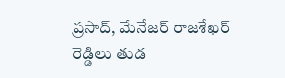ప్రసాద్, మేనేజర్ రాజశేఖర్ రెడ్డిలు తుడ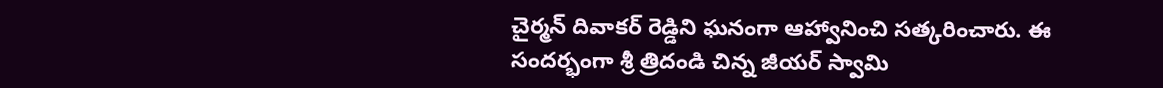చైర్మన్ దివాకర్ రెడ్డిని ఘనంగా ఆహ్వానించి సత్కరించారు. ఈ సందర్భంగా శ్రీ త్రిదండి చిన్న జీయర్ స్వామి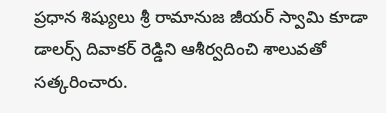ప్రధాన శిష్యులు శ్రీ రామానుజ జీయర్ స్వామి కూడా డాలర్స్ దివాకర్ రెడ్డిని ఆశీర్వదించి శాలువతో సత్కరించారు.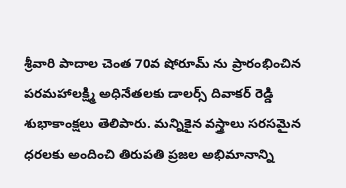శ్రీవారి పాదాల చెంత 70వ షోరూమ్ ను ప్రారంభించిన పరమహాలక్ష్మి అధినేతలకు డాలర్స్ దివాకర్ రెడ్డి శుభాకాంక్షలు తెలిపారు. మన్నికైన వస్త్రాలు సరసమైన ధరలకు అందించి తిరుపతి ప్రజల అభిమానాన్ని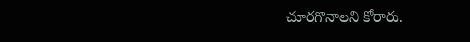చూరగొనాలని కోరారు.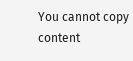You cannot copy content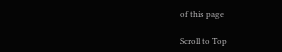of this page

Scroll to Top